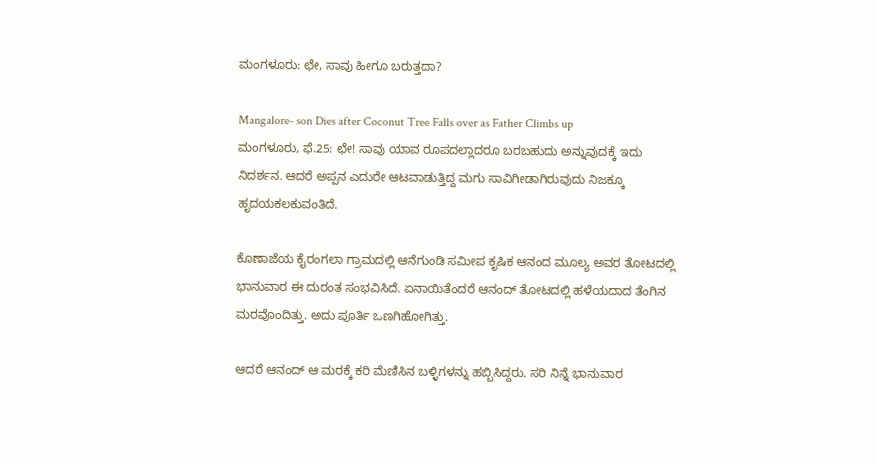ಮಂಗಳೂರು: ಛೇ, ಸಾವು ಹೀಗೂ ಬರುತ್ತದಾ?

Mangalore- son Dies after Coconut Tree Falls over as Father Climbs up
ಮಂಗಳೂರು, ಫೆ.25: ಛೇ! ಸಾವು ಯಾವ ರೂಪದಲ್ಲಾದರೂ ಬರಬಹುದು ಅನ್ನುವುದಕ್ಕೆ ಇದು ನಿದರ್ಶನ. ಆದರೆ ಅಪ್ಪನ ಎದುರೇ ಆಟವಾಡುತ್ತಿದ್ದ ಮಗು ಸಾವಿಗೀಡಾಗಿರುವುದು ನಿಜಕ್ಕೂ ಹೃದಯಕಲಕುವಂತಿದೆ.

ಕೊಣಾಜೆಯ ಕೈರಂಗಲಾ ಗ್ರಾಮದಲ್ಲಿ ಆನೆಗುಂಡಿ ಸಮೀಪ ಕೃಷಿಕ ಆನಂದ ಮೂಲ್ಯ ಅವರ ತೋಟದಲ್ಲಿ ಭಾನುವಾರ ಈ ದುರಂತ ಸಂಭವಿಸಿದೆ. ಏನಾಯಿತೆಂದರೆ ಆನಂದ್ ತೋಟದಲ್ಲಿ ಹಳೆಯದಾದ ತೆಂಗಿನ ಮರವೊಂದಿತ್ತು. ಅದು ಪೂರ್ತಿ ಒಣಗಿಹೋಗಿತ್ತು.

ಆದರೆ ಆನಂದ್ ಆ ಮರಕ್ಕೆ ಕರಿ ಮೆಣಿಸಿನ ಬಳ್ಳಿಗಳನ್ನು ಹಬ್ಬಿಸಿದ್ದರು. ಸರಿ ನಿನ್ನೆ ಭಾನುವಾರ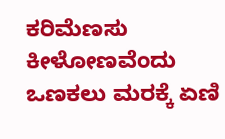ಕರಿಮೆಣಸು ಕೀಳೋಣವೆಂದು ಒಣಕಲು ಮರಕ್ಕೆ ಏಣಿ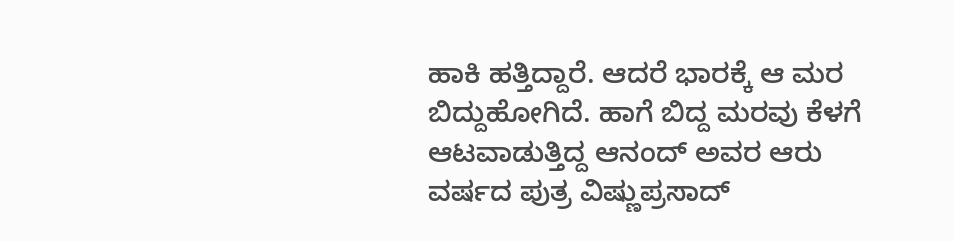ಹಾಕಿ ಹತ್ತಿದ್ದಾರೆ. ಆದರೆ ಭಾರಕ್ಕೆ ಆ ಮರ ಬಿದ್ದುಹೋಗಿದೆ. ಹಾಗೆ ಬಿದ್ದ ಮರವು ಕೆಳಗೆ ಆಟವಾಡುತ್ತಿದ್ದ ಆನಂದ್ ಅವರ ಆರು ವರ್ಷದ ಪುತ್ರ ವಿಷ್ಣುಪ್ರಸಾದ್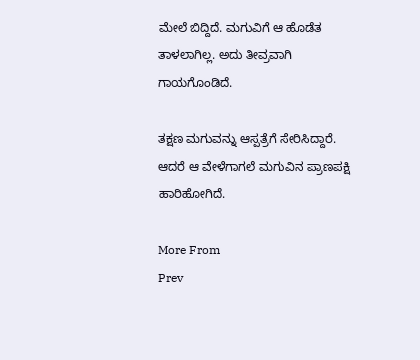ಮೇಲೆ ಬಿದ್ದಿದೆ. ಮಗುವಿಗೆ ಆ ಹೊಡೆತ ತಾಳಲಾಗಿಲ್ಲ. ಅದು ತೀವ್ರವಾಗಿ ಗಾಯಗೊಂಡಿದೆ.

ತಕ್ಷಣ ಮಗುವನ್ನು ಆಸ್ಪತ್ರೆಗೆ ಸೇರಿಸಿದ್ದಾರೆ. ಆದರೆ ಆ ವೇಳೆಗಾಗಲೆ ಮಗುವಿನ ಪ್ರಾಣಪಕ್ಷಿ ಹಾರಿಹೋಗಿದೆ.

More From
Prev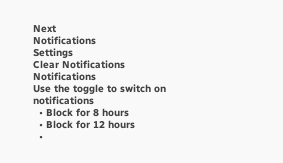Next
Notifications
Settings
Clear Notifications
Notifications
Use the toggle to switch on notifications
  • Block for 8 hours
  • Block for 12 hours
  •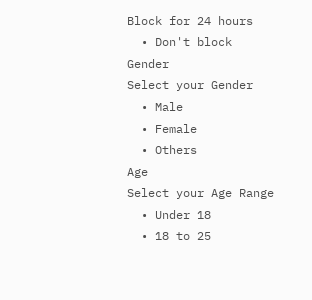Block for 24 hours
  • Don't block
Gender
Select your Gender
  • Male
  • Female
  • Others
Age
Select your Age Range
  • Under 18
  • 18 to 25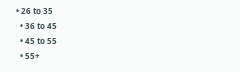• 26 to 35
  • 36 to 45
  • 45 to 55
  • 55+